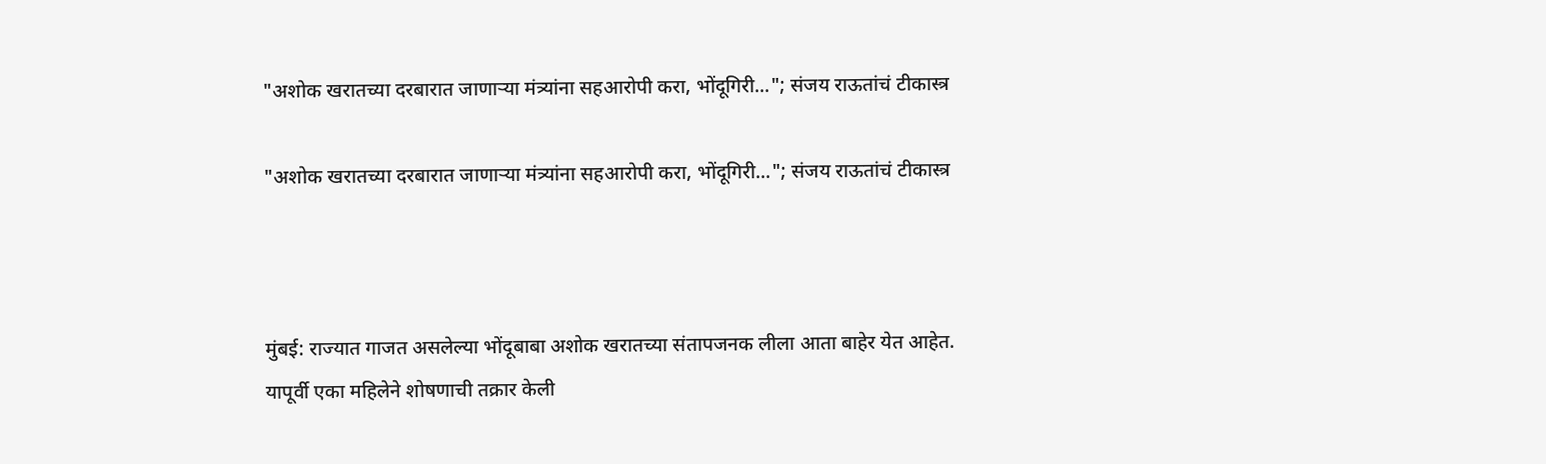"अशोक खरातच्या दरबारात जाणाऱ्या मंत्र्यांना सहआरोपी करा, भोंदूगिरी..."; संजय राऊतांचं टीकास्त्र

"अशोक खरातच्या दरबारात जाणाऱ्या मंत्र्यांना सहआरोपी करा, भोंदूगिरी..."; संजय राऊतांचं टीकास्त्र



मुंबई: राज्यात गाजत असलेल्या भोंदूबाबा अशोक खरातच्या संतापजनक लीला आता बाहेर येत आहेत. यापूर्वी एका महिलेने शोषणाची तक्रार केली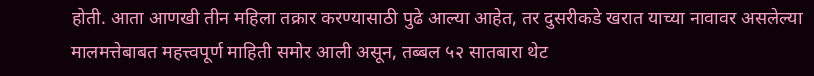होती. आता आणखी तीन महिला तक्रार करण्यासाठी पुढे आल्या आहेत, तर दुसरीकडे खरात याच्या नावावर असलेल्या मालमत्तेबाबत महत्त्वपूर्ण माहिती समोर आली असून, तब्बल ५२ सातबारा थेट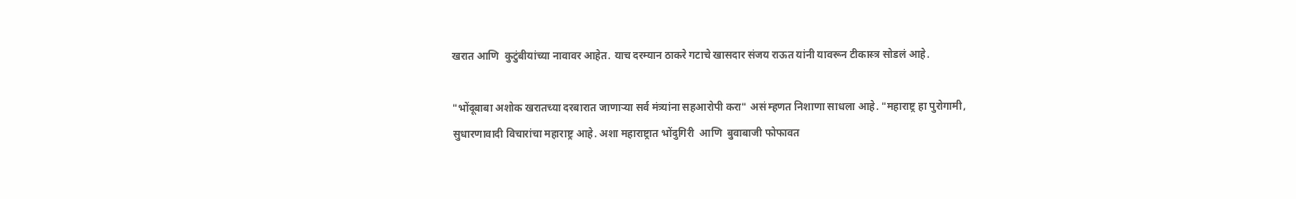खरात आणि  कुटुंबीयांच्या नावावर आहेत. याच दरम्यान ठाकरे गटाचे खासदार संजय राऊत यांनी यावरून टीकास्त्र सोडलं आहे.

"भोंदूबाबा अशोक खरातच्या दरबारात जाणाऱ्या सर्व मंत्र्यांना सहआरोपी करा" असं म्हणत निशाणा साधला आहे. "महाराष्ट्र हा पुरोगामी, सुधारणावादी विचारांचा महाराष्ट्र आहे. अशा महाराष्ट्रात भोंदुगिरी  आणि  बुवाबाजी फोफावत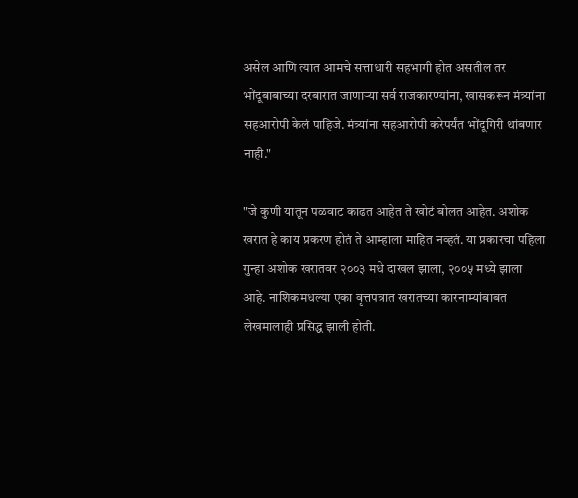असेल आणि त्यात आमचे सत्ताधारी सहभागी होत असतील तर भोंदूबाबाच्या दरबारात जाणाऱ्या सर्व राजकारण्यांना, खासकरून मंत्र्यांना सहआरोपी केलं पाहिजे. मंत्र्यांना सहआरोपी करेपर्यंत भोंदूगिरी थांबणार नाही."

"जे कुणी यातून पळवाट काढत आहेत ते खोटं बोलत आहेत. अशोक खरात हे काय प्रकरण होतं ते आम्हाला माहित नव्हतं. या प्रकारचा पहिला गुन्हा अशोक खरातवर २००३ मधे दाखल झाला, २००५ मध्ये झाला आहे. नाशिकमधल्या एका वृत्तपत्रात खरातच्या कारनाम्यांबाबत लेखमालाही प्रसिद्ध झाली होती.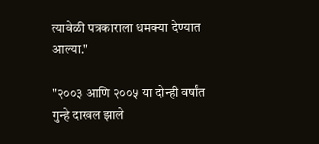त्यावेळी पत्रकाराला धमक्या देण्यात आल्या."

"२००३ आणि २००५ या दोन्ही वर्षांत गुन्हे दाखल झाले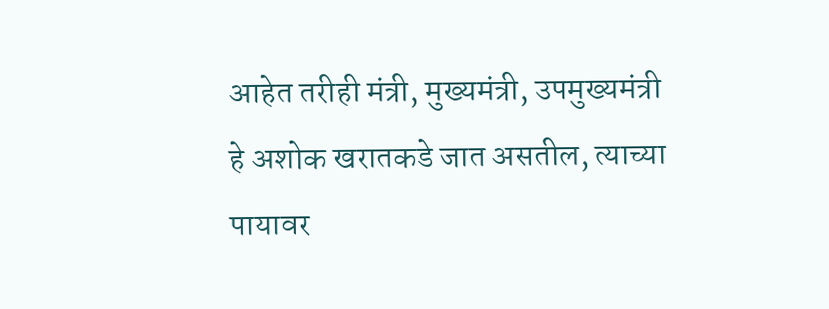आहेत तरीही मंत्री, मुख्यमंत्री, उपमुख्यमंत्री हे अशोक खरातकडे जात असतील, त्याच्या पायावर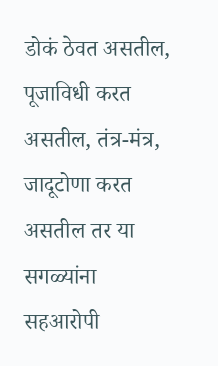डोकं ठेवत असतील, पूजाविधी करत असतील, तंत्र-मंत्र, जादूटोणा करत असतील तर या सगळ्यांना सहआरोपी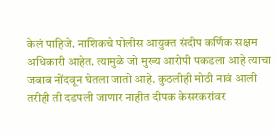केलं पाहिजे. नाशिकचे पोलीस आयुक्त संदीप कर्णिक सक्षम अधिकारी आहेत. त्यामुळे जो मुख्य आरोपी पकडला आहे त्याचा जबाब नोंदवून घेतला जातो आहे. कुठलीही मोठी नावं आली तरीही ती दडपली जाणार नाहीत दीपक केसरकरांवर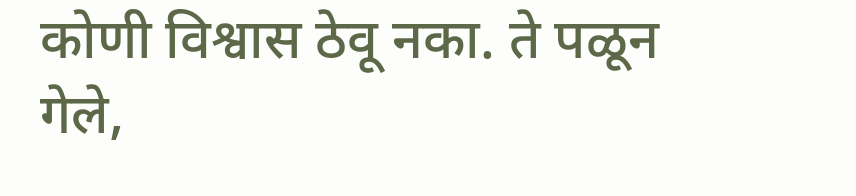कोणी विश्वास ठेवू नका. ते पळून गेले,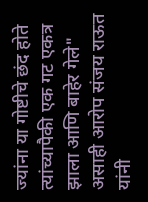ज्यांना या गोष्टीचे छंद होते त्यांच्यापैकी एक गट एकत्र झाला आणि बाहेर गेले" असाही आरोप संजय राऊत यांनी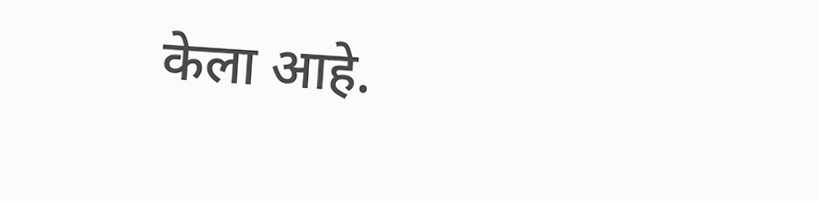केला आहे.